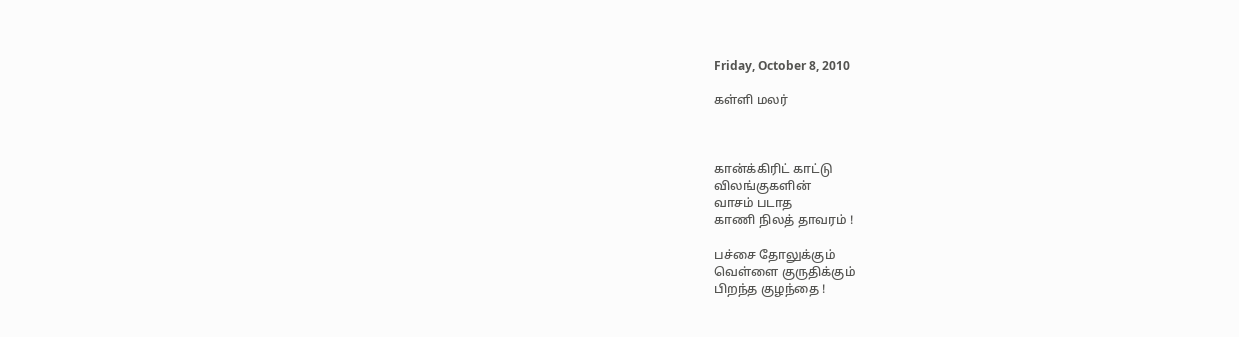Friday, October 8, 2010

கள்ளி மலர்



கான்க்கிரிட் காட்டு
விலங்குகளின்
வாசம் படாத
காணி நிலத் தாவரம் !

பச்சை தோலுக்கும்
வெள்ளை குருதிக்கும்
பிறந்த குழந்தை !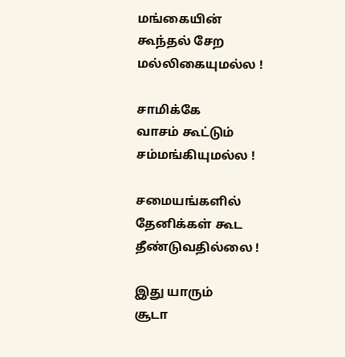மங்கையின்
கூந்தல் சேற
மல்லிகையுமல்ல !

சாமிக்கே
வாசம் கூட்டும்
சம்மங்கியுமல்ல !

சமையங்களில்
தேனிக்கள் கூட
தீண்டுவதில்லை !

இது யாரும்
சூடா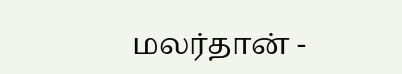மலர்தான் -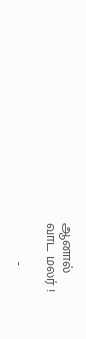ஆனால்
வாட மலர் !

          -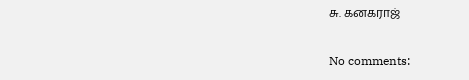சு. கனகராஜ்

No comments: